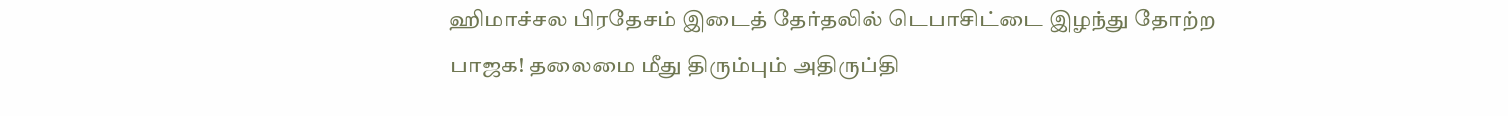ஹிமாச்சல பிரதேசம் இடைத் தேர்தலில் டெபாசிட்டை இழந்து தோற்ற பாஜக! தலைமை மீது திரும்பும் அதிருப்தி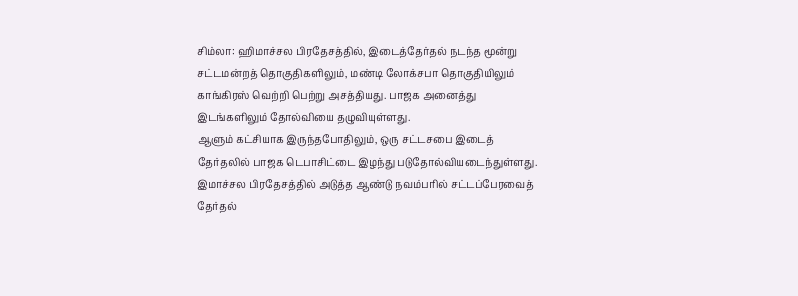சிம்லா: ஹிமாச்சல பிரதேசத்தில், இடைத்தேர்தல் நடந்த மூன்று சட்டமன்றத் தொகுதிகளிலும், மண்டி லோக்சபா தொகுதியிலும் காங்கிரஸ் வெற்றி பெற்று அசத்தியது. பாஜக அனைத்து இடங்களிலும் தோல்வியை தழுவியுள்ளது.
ஆளும் கட்சியாக இருந்தபோதிலும், ஒரு சட்டசபை இடைத் தேர்தலில் பாஜக டெபாசிட்டை இழந்து படுதோல்வியடைந்துள்ளது.
இமாச்சல பிரதேசத்தில் அடுத்த ஆண்டு நவம்பரில் சட்டப்பேரவைத் தேர்தல்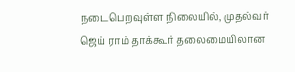நடைபெறவுள்ள நிலையில், முதல்வர் ஜெய் ராம் தாக்கூர் தலைமையிலான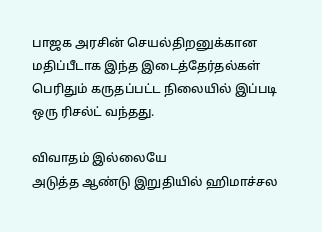பாஜக அரசின் செயல்திறனுக்கான மதிப்பீடாக இந்த இடைத்தேர்தல்கள் பெரிதும் கருதப்பட்ட நிலையில் இப்படி ஒரு ரிசல்ட் வந்தது.

விவாதம் இல்லையே
அடுத்த ஆண்டு இறுதியில் ஹிமாச்சல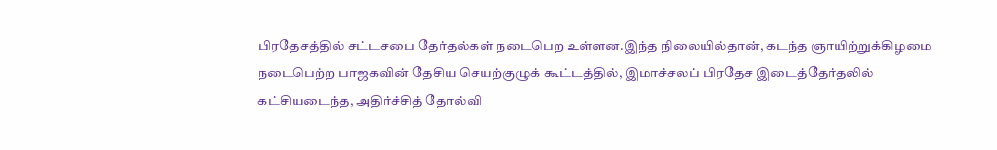பிரதேசத்தில் சட்டசபை தேர்தல்கள் நடைபெற உள்ளன.இந்த நிலையில்தான், கடந்த ஞாயிற்றுக்கிழமை நடைபெற்ற பாஜகவின் தேசிய செயற்குழுக் கூட்டத்தில், இமாச்சலப் பிரதேச இடைத்தேர்தலில் கட்சியடைந்த, அதிர்ச்சித் தோல்வி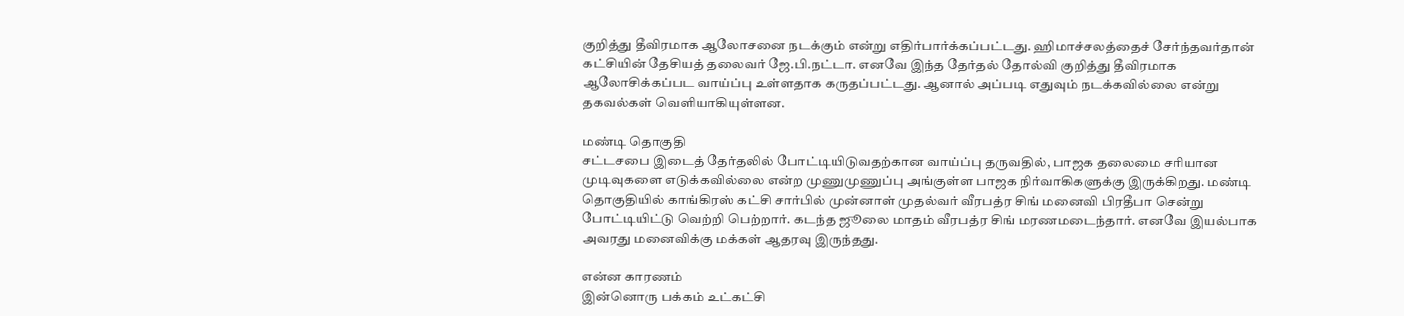குறித்து தீவிரமாக ஆலோசனை நடக்கும் என்று எதிர்பார்க்கப்பட்டது. ஹிமாச்சலத்தைச் சேர்ந்தவர்தான் கட்சியின் தேசியத் தலைவர் ஜே.பி.நட்டா. எனவே இந்த தேர்தல் தோல்வி குறித்து தீவிரமாக ஆலோசிக்கப்பட வாய்ப்பு உள்ளதாக கருதப்பட்டது. ஆனால் அப்படி எதுவும் நடக்கவில்லை என்று தகவல்கள் வெளியாகியுள்ளன.

மண்டி தொகுதி
சட்டசபை இடைத் தேர்தலில் போட்டியிடுவதற்கான வாய்ப்பு தருவதில், பாஜக தலைமை சரியான முடிவுகளை எடுக்கவில்லை என்ற முணுமுணுப்பு அங்குள்ள பாஜக நிர்வாகிகளுக்கு இருக்கிறது. மண்டி தொகுதியில் காங்கிரஸ் கட்சி சார்பில் முன்னாள் முதல்வர் வீரபத்ர சிங் மனைவி பிரதீபா சென்று போட்டியிட்டு வெற்றி பெற்றார். கடந்த ஜூலை மாதம் வீரபத்ர சிங் மரணமடைந்தார். எனவே இயல்பாக அவரது மனைவிக்கு மக்கள் ஆதரவு இருந்தது.

என்ன காரணம்
இன்னொரு பக்கம் உட்கட்சி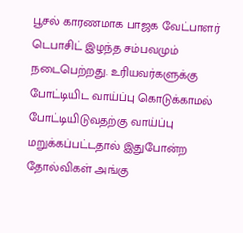பூசல் காரணமாக பாஜக வேட்பாளர் டெபாசிட் இழந்த சம்பவமும் நடைபெற்றது. உரியவர்களுக்கு போட்டியிட வாய்ப்பு கொடுக்காமல் போட்டியிடுவதற்கு வாய்ப்பு மறுக்கப்பட்டதால் இதுபோன்ற தோல்விகள் அங்கு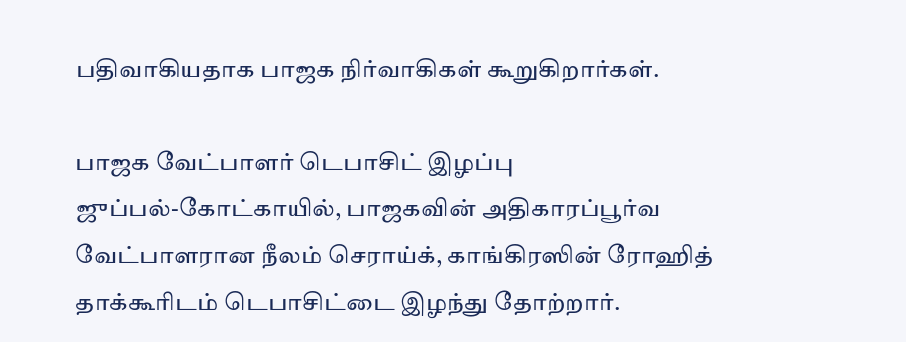பதிவாகியதாக பாஜக நிர்வாகிகள் கூறுகிறார்கள்.

பாஜக வேட்பாளர் டெபாசிட் இழப்பு
ஜுப்பல்-கோட்காயில், பாஜகவின் அதிகாரப்பூர்வ வேட்பாளரான நீலம் செராய்க், காங்கிரஸின் ரோஹித் தாக்கூரிடம் டெபாசிட்டை இழந்து தோற்றார்.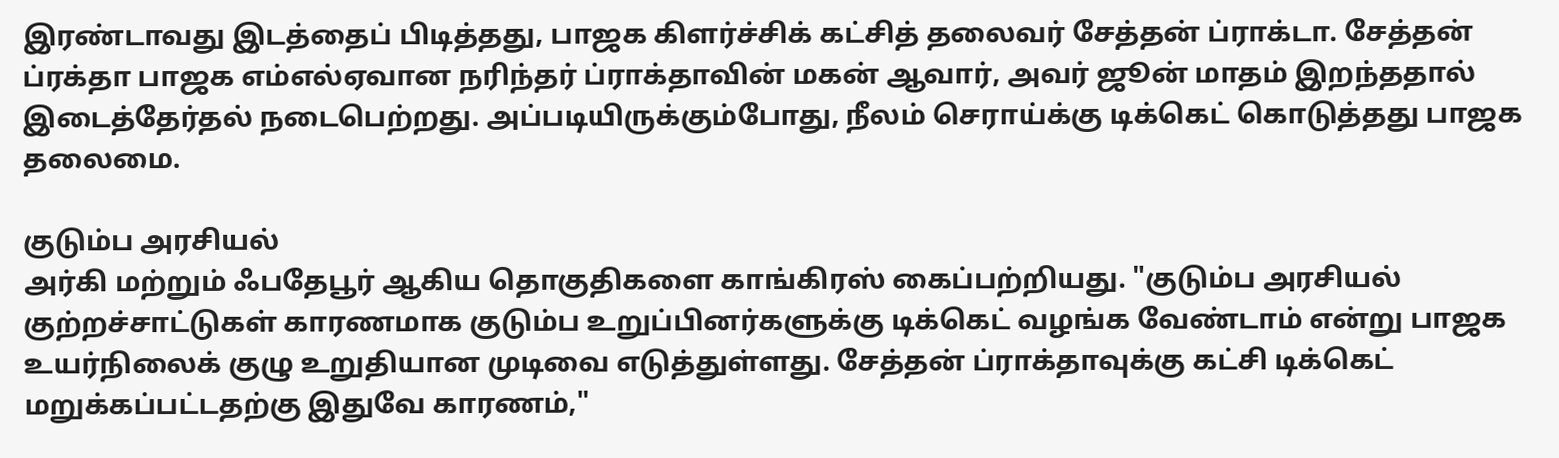இரண்டாவது இடத்தைப் பிடித்தது, பாஜக கிளர்ச்சிக் கட்சித் தலைவர் சேத்தன் ப்ராக்டா. சேத்தன் ப்ரக்தா பாஜக எம்எல்ஏவான நரிந்தர் ப்ராக்தாவின் மகன் ஆவார், அவர் ஜூன் மாதம் இறந்ததால் இடைத்தேர்தல் நடைபெற்றது. அப்படியிருக்கும்போது, நீலம் செராய்க்கு டிக்கெட் கொடுத்தது பாஜக தலைமை.

குடும்ப அரசியல்
அர்கி மற்றும் ஃபதேபூர் ஆகிய தொகுதிகளை காங்கிரஸ் கைப்பற்றியது. "குடும்ப அரசியல் குற்றச்சாட்டுகள் காரணமாக குடும்ப உறுப்பினர்களுக்கு டிக்கெட் வழங்க வேண்டாம் என்று பாஜக உயர்நிலைக் குழு உறுதியான முடிவை எடுத்துள்ளது. சேத்தன் ப்ராக்தாவுக்கு கட்சி டிக்கெட் மறுக்கப்பட்டதற்கு இதுவே காரணம்,"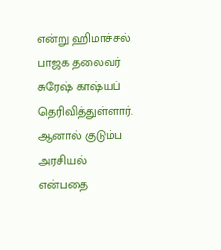என்று ஹிமாச்சல் பாஜக தலைவர் சுரேஷ் காஷ்யப் தெரிவித்துள்ளார். ஆனால் குடும்ப அரசியல் என்பதை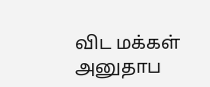விட மக்கள் அனுதாப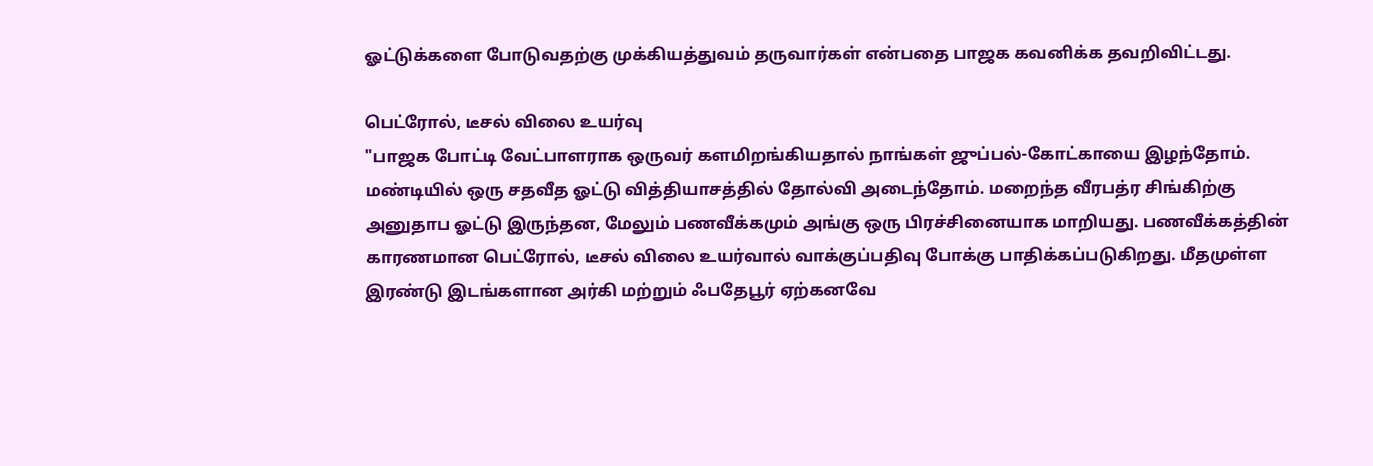ஓட்டுக்களை போடுவதற்கு முக்கியத்துவம் தருவார்கள் என்பதை பாஜக கவனிக்க தவறிவிட்டது.

பெட்ரோல், டீசல் விலை உயர்வு
"பாஜக போட்டி வேட்பாளராக ஒருவர் களமிறங்கியதால் நாங்கள் ஜுப்பல்-கோட்காயை இழந்தோம். மண்டியில் ஒரு சதவீத ஓட்டு வித்தியாசத்தில் தோல்வி அடைந்தோம். மறைந்த வீரபத்ர சிங்கிற்கு அனுதாப ஓட்டு இருந்தன, மேலும் பணவீக்கமும் அங்கு ஒரு பிரச்சினையாக மாறியது. பணவீக்கத்தின் காரணமான பெட்ரோல், டீசல் விலை உயர்வால் வாக்குப்பதிவு போக்கு பாதிக்கப்படுகிறது. மீதமுள்ள இரண்டு இடங்களான அர்கி மற்றும் ஃபதேபூர் ஏற்கனவே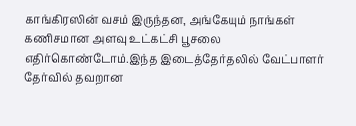காங்கிரஸின் வசம் இருந்தன, அங்கேயும் நாங்கள் கணிசமான அளவு உட்கட்சி பூசலை எதிர்கொண்டோம்.இந்த இடைத்தேர்தலில் வேட்பாளர் தேர்வில் தவறான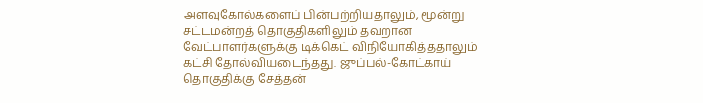அளவுகோல்களைப் பின்பற்றியதாலும், மூன்று சட்டமன்றத் தொகுதிகளிலும் தவறான வேட்பாளர்களுக்கு டிக்கெட் விநியோகித்ததாலும் கட்சி தோல்வியடைந்தது. ஜுப்பல்-கோட்காய் தொகுதிக்கு சேத்தன்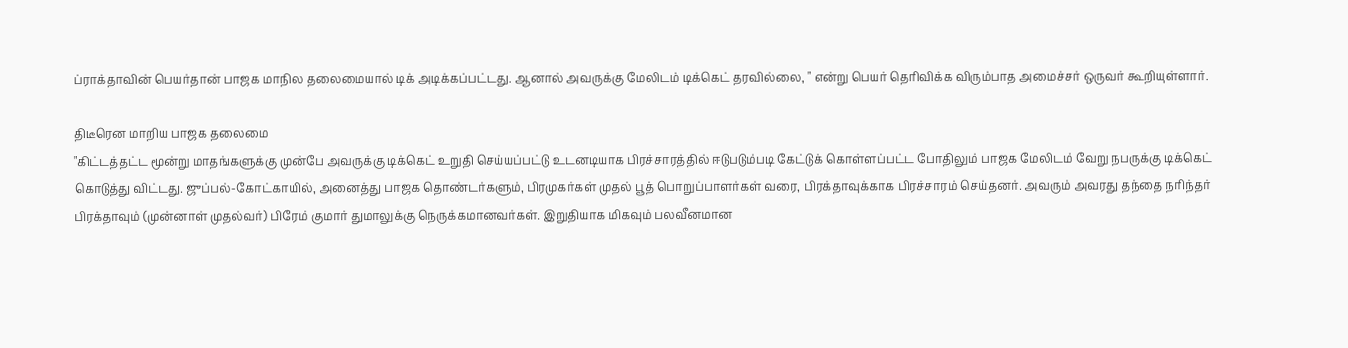ப்ராக்தாவின் பெயர்தான் பாஜக மாநில தலைமையால் டிக் அடிக்கப்பட்டது. ஆனால் அவருக்கு மேலிடம் டிக்கெட் தரவில்லை, " என்று பெயர் தெரிவிக்க விரும்பாத அமைச்சர் ஒருவர் கூறியுள்ளார்.

திடீரென மாறிய பாஜக தலைமை
"கிட்டத்தட்ட மூன்று மாதங்களுக்கு முன்பே அவருக்கு டிக்கெட் உறுதி செய்யப்பட்டு உடனடியாக பிரச்சாரத்தில் ஈடுபடும்படி கேட்டுக் கொள்ளப்பட்ட போதிலும் பாஜக மேலிடம் வேறு நபருக்கு டிக்கெட் கொடுத்து விட்டது. ஜுப்பல்-கோட்காயில், அனைத்து பாஜக தொண்டர்களும், பிரமுகர்கள் முதல் பூத் பொறுப்பாளர்கள் வரை, பிரக்தாவுக்காக பிரச்சாரம் செய்தனர். அவரும் அவரது தந்தை நரிந்தர் பிரக்தாவும் (முன்னாள் முதல்வர்) பிரேம் குமார் துமாலுக்கு நெருக்கமானவர்கள். இறுதியாக மிகவும் பலவீனமான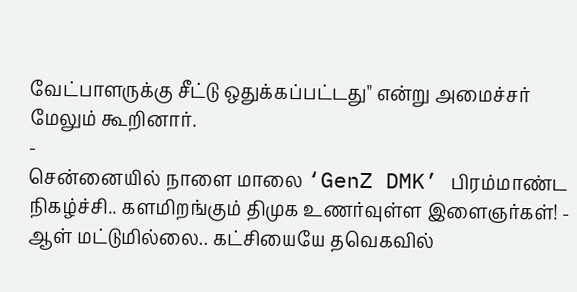வேட்பாளருக்கு சீட்டு ஒதுக்கப்பட்டது" என்று அமைச்சர் மேலும் கூறினார்.
-
சென்னையில் நாளை மாலை ‘GenZ DMK’ பிரம்மாண்ட நிகழ்ச்சி.. களமிறங்கும் திமுக உணர்வுள்ள இளைஞர்கள்! -
ஆள் மட்டுமில்லை.. கட்சியையே தவெகவில்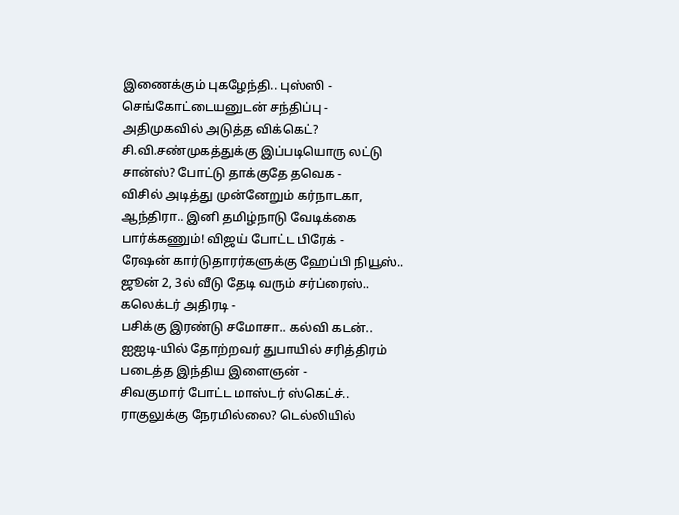இணைக்கும் புகழேந்தி.. புஸ்ஸி - செங்கோட்டையனுடன் சந்திப்பு -
அதிமுகவில் அடுத்த விக்கெட்? சி.வி.சண்முகத்துக்கு இப்படியொரு லட்டு சான்ஸ்? போட்டு தாக்குதே தவெக -
விசில் அடித்து முன்னேறும் கர்நாடகா, ஆந்திரா.. இனி தமிழ்நாடு வேடிக்கை பார்க்கணும்! விஜய் போட்ட பிரேக் -
ரேஷன் கார்டுதாரர்களுக்கு ஹேப்பி நியூஸ்.. ஜூன் 2, 3ல் வீடு தேடி வரும் சர்ப்ரைஸ்.. கலெக்டர் அதிரடி -
பசிக்கு இரண்டு சமோசா.. கல்வி கடன்.. ஐஐடி-யில் தோற்றவர் துபாயில் சரித்திரம் படைத்த இந்திய இளைஞன் -
சிவகுமார் போட்ட மாஸ்டர் ஸ்கெட்ச்.. ராகுலுக்கு நேரமில்லை? டெல்லியில்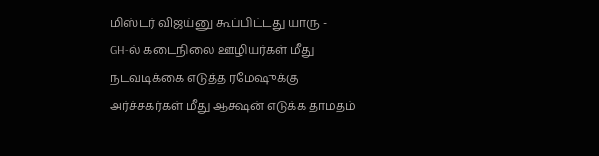மிஸ்டர் விஜய்னு கூப்பிட்டது யாரு -
GH-ல் கடைநிலை ஊழியர்கள் மீது நடவடிக்கை எடுத்த ரமேஷுக்கு அர்ச்சகர்கள் மீது ஆக்ஷன் எடுக்க தாமதம்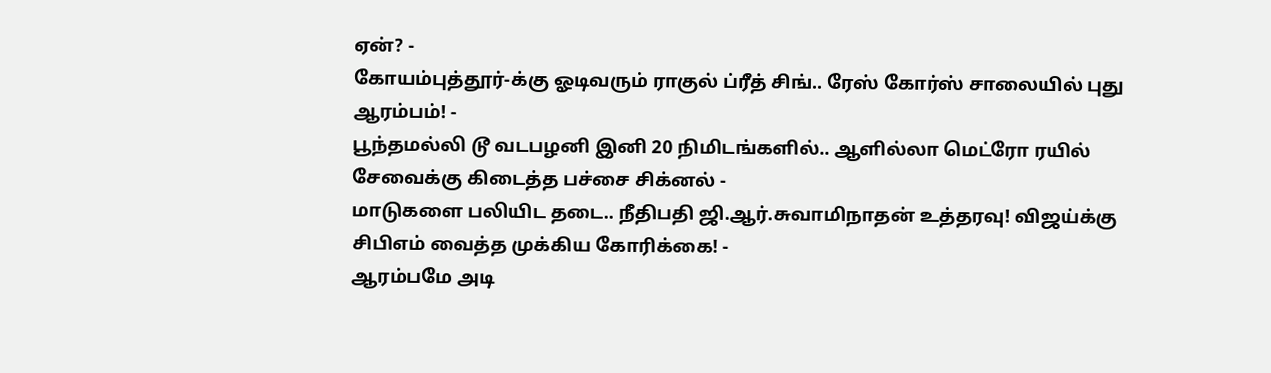ஏன்? -
கோயம்புத்தூர்-க்கு ஓடிவரும் ராகுல் ப்ரீத் சிங்.. ரேஸ் கோர்ஸ் சாலையில் புது ஆரம்பம்! -
பூந்தமல்லி டூ வடபழனி இனி 20 நிமிடங்களில்.. ஆளில்லா மெட்ரோ ரயில் சேவைக்கு கிடைத்த பச்சை சிக்னல் -
மாடுகளை பலியிட தடை.. நீதிபதி ஜி.ஆர்.சுவாமிநாதன் உத்தரவு! விஜய்க்கு சிபிஎம் வைத்த முக்கிய கோரிக்கை! -
ஆரம்பமே அடி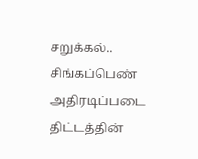சறுக்கல்.. சிங்கப்பெண் அதிரடிப்படை திட்டத்தின்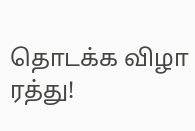தொடக்க விழா ரத்து!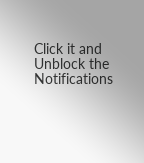Click it and Unblock the Notifications